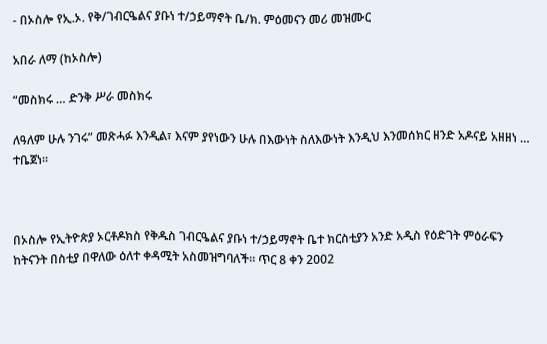- በኦስሎ የኢ.ኦ. የቅ/ገብርዔልና ያቡነ ተ/ኃይማኖት ቤ/ክ. ምዕመናን መሪ መዝሙር

አበራ ለማ (ከኦስሎ)

“መስክሩ … ድንቅ ሥራ መስክሩ

ለዓለም ሁሉ ንገሩ” መጽሓፉ እንዲል፣ እናም ያየነውን ሁሉ በእውነት ስለእውነት እንዲህ እንመሰክር ዘንድ አዶናይ አዘዘነ … ተቤጀነ።



በኦስሎ የኢትዮጵያ ኦርቶዶክስ የቅዱስ ገብርዔልና ያቡነ ተ/ኃይማኖት ቤተ ክርስቲያን አንድ አዲስ የዕድገት ምዕራፍን ከትናንት በስቲያ በዋለው ዕለተ ቀዳሚት አስመዝግባለች። ጥር 8 ቀን 2002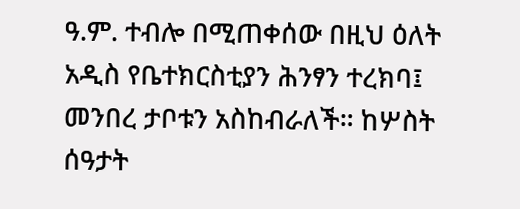ዓ.ም. ተብሎ በሚጠቀሰው በዚህ ዕለት አዲስ የቤተክርስቲያን ሕንፃን ተረክባ፤ መንበረ ታቦቱን አስከብራለች። ከሦስት ሰዓታት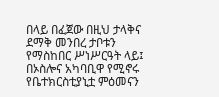በላይ በፈጀው በዚህ ታላቅና ደማቅ መንበረ ታቦቱን የማስከበር ሥነሥርዓት ላይ፤ በኦስሎና አካባቢዋ የሚኖሩ የቤተክርስቲያኒቷ ምዕመናን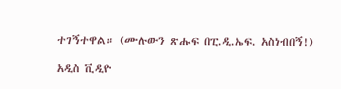ተገኝተዋል። (ሙሉውን ጽሑፍ በፒ.ዲ.ኤፍ. አስነብበኝ!)

አዲስ ቪዲዮ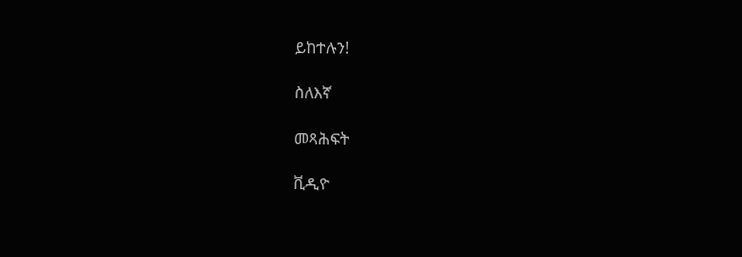ይከተሉን!

ስለእኛ

መጻሕፍት

ቪዲዮ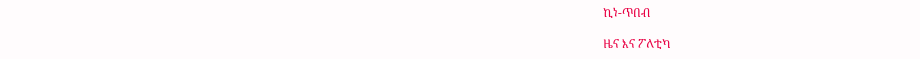ኪነ-ጥበብ

ዜና እና ፖለቲካ